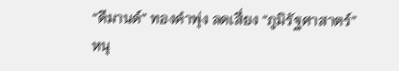“ดีมานด์” ทองคำพุ่ง ลดเสี่ยง “ภูมิรัฐศาสาตร์” หนุ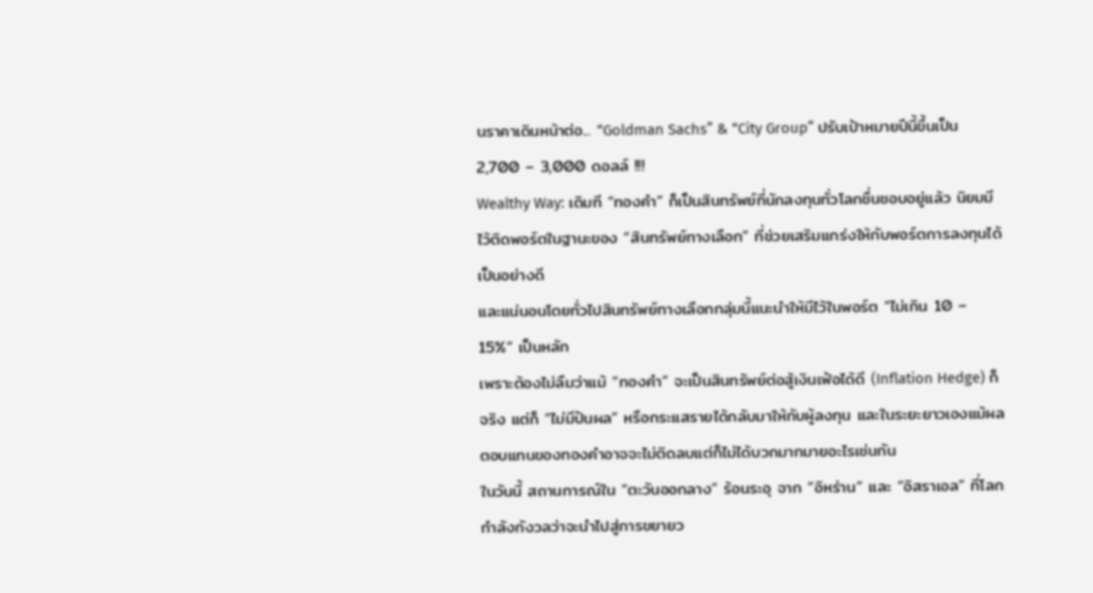นราคาเดินหน้าต่อ... “Goldman Sachs” & “City Group” ปรับเป้าหมายปีนี้ขึ้นเป็น 2,700 – 3,000 ดอลล์ !!!
Wealthy Way: เดิมที “ทองคำ” ก็เป็นสินทรัพย์ที่นักลงทุนทั่วโลกชื่นชอบอยู่แล้ว นิยมมีไว้ติดพอร์ตในฐานะของ “สินทรัพย์ทางเลือก” ที่ช่วยเสริมแกร่งให้กับพอร์ตการลงทุนได้เป็นอย่างดี
และแน่นอนโดยทั่วไปสินทรัพย์ทางเลือกกลุ่มนี้แนะนำให้มีไว้ในพอร์ต “ไม่เกิน 10 – 15%” เป็นหลัก
เพราะต้องไม่ลืมว่าแม้ “ทองคำ” จะเป็นสินทรัพย์ต่อสู้เงินเฟ้อได้ดี (Inflation Hedge) ก็จริง แต่ก็ “ไม่มีปันผล” หรือกระแสรายได้กลับมาให้กับผู้ลงทุน และในระยะยาวเองแม้ผลตอบแทนของทองคำอาจจะไม่ติดลบแต่ก็ไม่ได้บวกมากมายอะไรเช่นกัน
ในวันนี้ สถานการณ์ใน “ตะวันออกลาง” ร้อนระอุ จาก “อิหร่าน” และ “อิสราเอล” ที่โลกกำลังกังวลว่าจะนำไปสู่การขยายว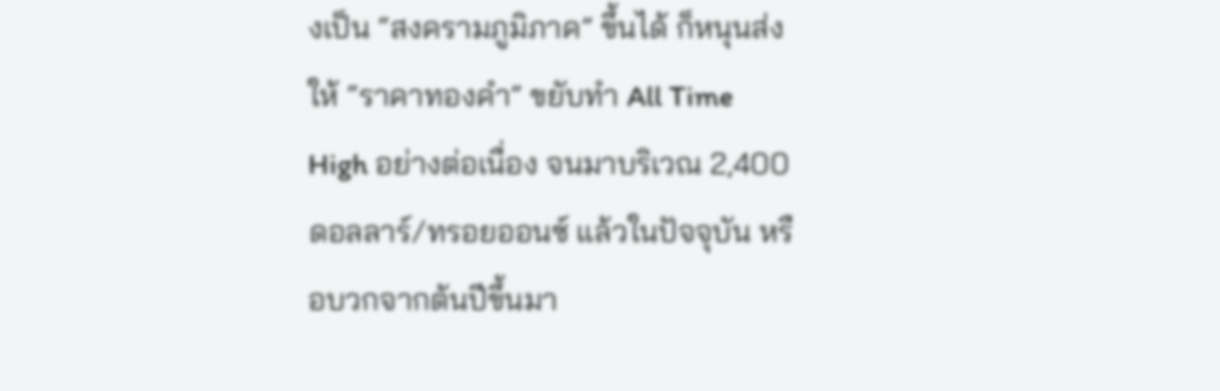งเป็น “สงครามภูมิภาค” ขึ้นได้ ก็หนุนส่งให้ “ราคาทองคำ” ขยับทำ All Time High อย่างต่อเนื่อง จนมาบริเวณ 2,400 ดอลลาร์/ทรอยออนซ์ แล้วในปัจจุบัน หรือบวกจากต้นปีขึ้นมา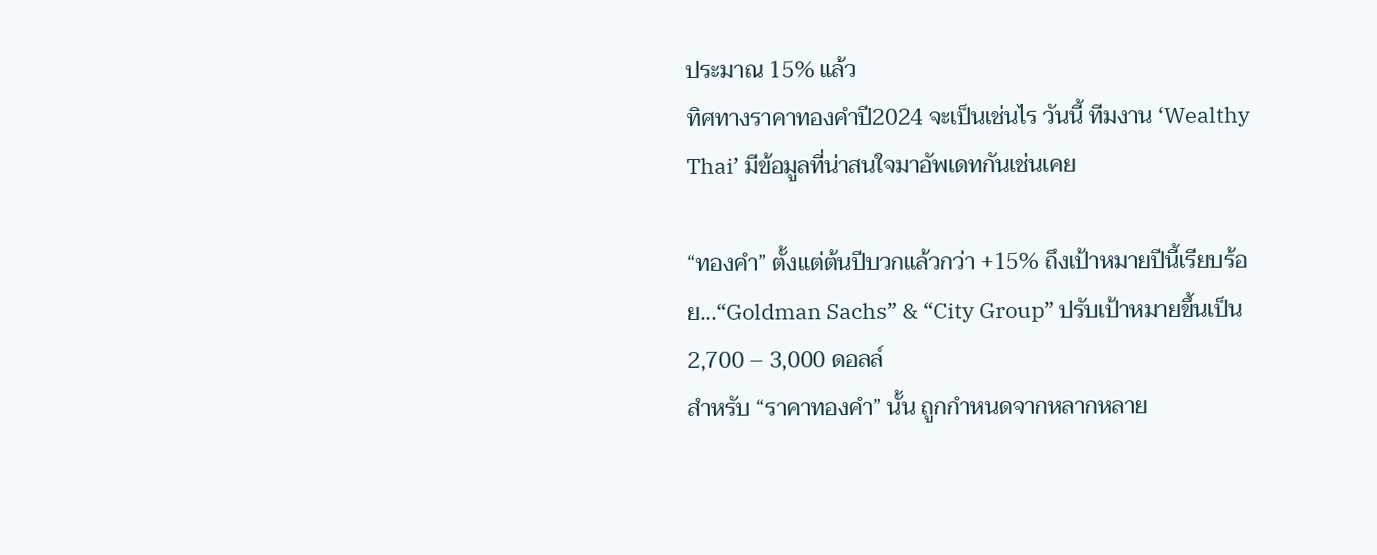ประมาณ 15% แล้ว
ทิศทางราคาทองคำปี2024 จะเป็นเช่นไร วันนี้ ทีมงาน ‘Wealthy Thai’ มีข้อมูลที่น่าสนใจมาอัพเดทกันเช่นเคย

“ทองคำ” ตั้งแต่ต้นปีบวกแล้วกว่า +15% ถึงเป้าหมายปีนี้เรียบร้อย...“Goldman Sachs” & “City Group” ปรับเป้าหมายขึ้นเป็น 2,700 – 3,000 ดอลล์
สำหรับ “ราคาทองคำ” นั้น ถูกกำหนดจากหลากหลาย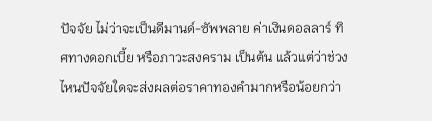ปัจจัย ไม่ว่าจะเป็นดีมานด์-ซัพพลาย ค่าเงินดอลลาร์ ทิศทางดอกเบี้ย หรือภาวะสงคราม เป็นต้น แล้วแต่ว่าช่วงไหนปัจจัยใดจะส่งผลต่อราคาทองคำมากหรือน้อยกว่า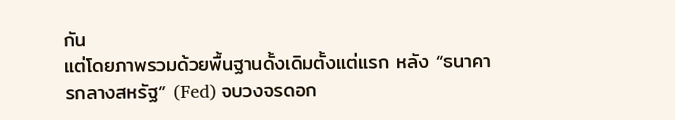กัน
แต่โดยภาพรวมด้วยพื้นฐานดั้งเดิมตั้งแต่แรก หลัง “ธนาคารกลางสหรัฐ” (Fed) จบวงจรดอก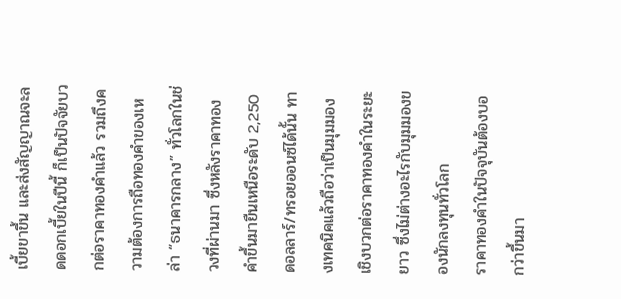เบี้ยขาขึ้น และส่งสัญญาณจะลดดอกเบี้ยในปีนี้ ก็เป็นปัจจัยบวกต่อราคาทองคำแล้ว รวมถึงความต้องการถือทองคำของเหล่า “ธนาคารกลาง” ทั่วโลกในช่วงที่ผ่านมา ซึ่งหลังราคาทองคำขึ้นมายืนเหนือระดับ 2,250 ดอลลาร์/ทรอยออนซ์ได้นั้น ทางเทคนิคแล้วถือว่าเป็นมุมมองเชิงบวกต่อราคาทองคำในระยะยาว ซึ่งไม่ต่างอะไรกับมุมมองของนักลงทุนทั่วโลก
ราคาทองคำในปัจจุบันต้องบอกว่าขึ้นมา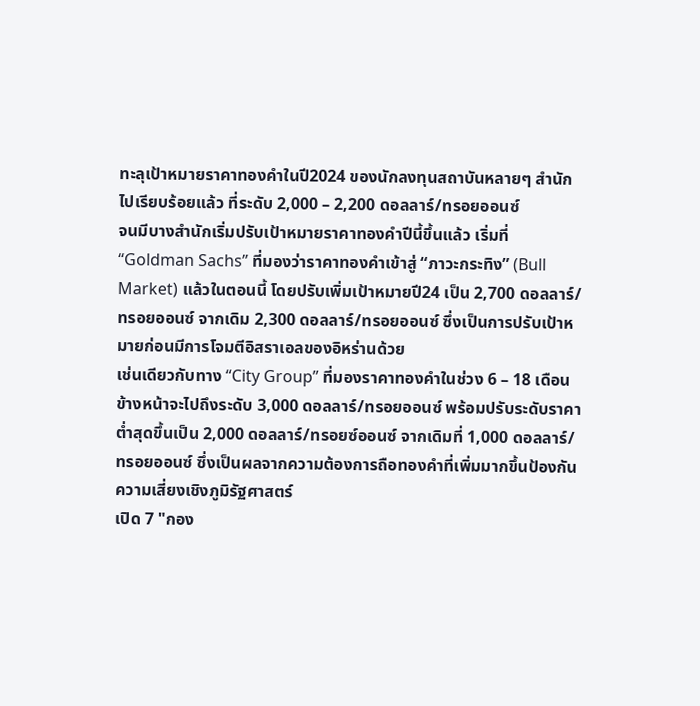ทะลุเป้าหมายราคาทองคำในปี2024 ของนักลงทุนสถาบันหลายๆ สำนักไปเรียบร้อยแล้ว ที่ระดับ 2,000 – 2,200 ดอลลาร์/ทรอยออนซ์
จนมีบางสำนักเริ่มปรับเป้าหมายราคาทองคำปีนี้ขึ้นแล้ว เริ่มที่ “Goldman Sachs” ที่มองว่าราคาทองคำเข้าสู่ “ภาวะกระทิง” (Bull Market) แล้วในตอนนี้ โดยปรับเพิ่มเป้าหมายปี24 เป็น 2,700 ดอลลาร์/ทรอยออนซ์ จากเดิม 2,300 ดอลลาร์/ทรอยออนซ์ ซึ่งเป็นการปรับเป้าหมายก่อนมีการโจมตีอิสราเอลของอิหร่านด้วย
เช่นเดียวกับทาง “City Group” ที่มองราคาทองคำในช่วง 6 – 18 เดือนข้างหน้าจะไปถึงระดับ 3,000 ดอลลาร์/ทรอยออนซ์ พร้อมปรับระดับราคาต่ำสุดขึ้นเป็น 2,000 ดอลลาร์/ทรอยซ์ออนซ์ จากเดิมที่ 1,000 ดอลลาร์/ทรอยออนซ์ ซึ่งเป็นผลจากความต้องการถือทองคำที่เพิ่มมากขึ้นป้องกันความเสี่ยงเชิงภูมิรัฐศาสตร์
เปิด 7 "กอง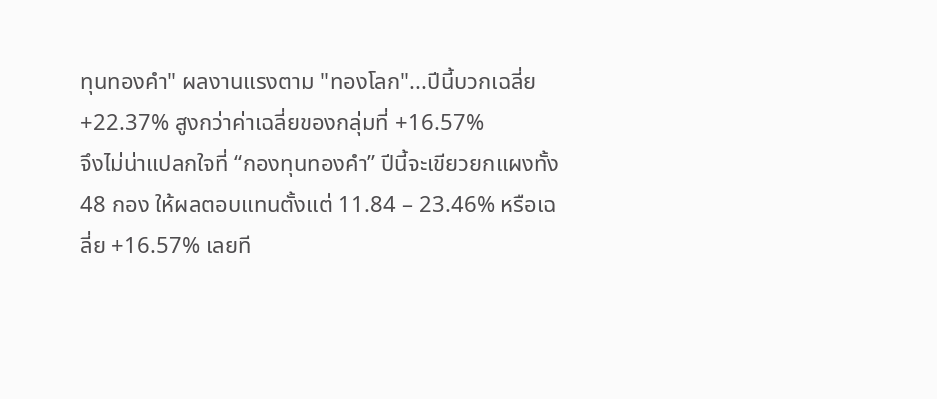ทุนทองคำ" ผลงานแรงตาม "ทองโลก"...ปีนี้บวกเฉลี่ย +22.37% สูงกว่าค่าเฉลี่ยของกลุ่มที่ +16.57%
จึงไม่น่าแปลกใจที่ “กองทุนทองคำ” ปีนี้จะเขียวยกแผงทั้ง 48 กอง ให้ผลตอบแทนตั้งแต่ 11.84 – 23.46% หรือเฉลี่ย +16.57% เลยที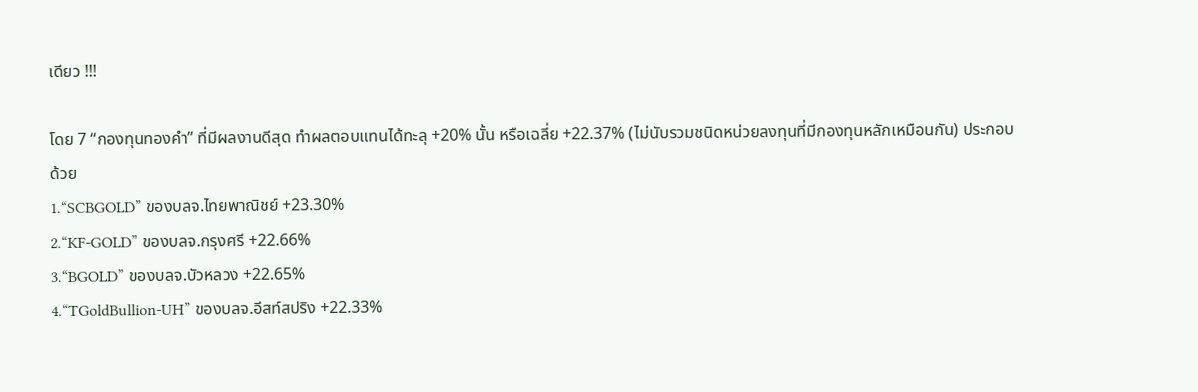เดียว !!!

โดย 7 “กองทุนทองคำ” ที่มีผลงานดีสุด ทำผลตอบแทนได้ทะลุ +20% นั้น หรือเฉลี่ย +22.37% (ไม่นับรวมชนิดหน่วยลงทุนที่มีกองทุนหลักเหมือนกัน) ประกอบด้วย
1.“SCBGOLD” ของบลจ.ไทยพาณิชย์ +23.30%
2.“KF-GOLD” ของบลจ.กรุงศรี +22.66%
3.“BGOLD” ของบลจ.บัวหลวง +22.65%
4.“TGoldBullion-UH” ของบลจ.อีสท์สปริง +22.33%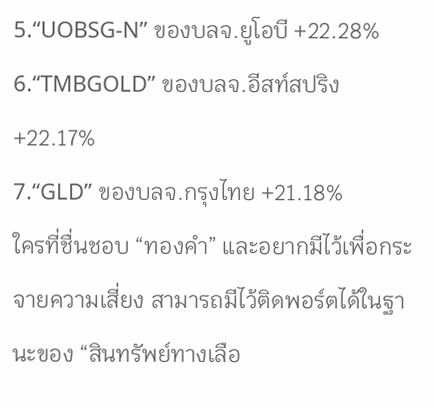5.“UOBSG-N” ของบลจ.ยูโอบี +22.28%
6.“TMBGOLD” ของบลจ.อีสท์สปริง +22.17%
7.“GLD” ของบลจ.กรุงไทย +21.18%
ใครที่ชื่นชอบ “ทองคำ” และอยากมีไว้เพื่อกระจายความเสี่ยง สามารถมีไว้ติดพอร์ตได้ในฐานะของ “สินทรัพย์ทางเลือ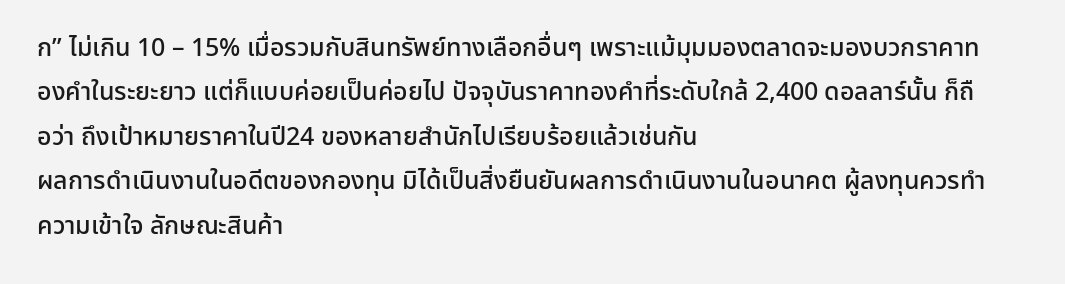ก” ไม่เกิน 10 – 15% เมื่อรวมกับสินทรัพย์ทางเลือกอื่นๆ เพราะแม้มุมมองตลาดจะมองบวกราคาทองคำในระยะยาว แต่ก็แบบค่อยเป็นค่อยไป ปัจจุบันราคาทองคำที่ระดับใกล้ 2,400 ดอลลาร์นั้น ก็ถือว่า ถึงเป้าหมายราคาในปี24 ของหลายสำนักไปเรียบร้อยแล้วเช่นกัน
ผลการดำเนินงานในอดีตของกองทุน มิได้เป็นสิ่งยืนยันผลการดำเนินงานในอนาคต ผู้ลงทุนควรทำความเข้าใจ ลักษณะสินค้า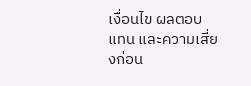เงื่อนไข ผลตอบแทน และความเสี่ยงก่อน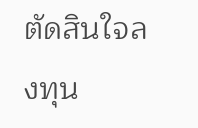ตัดสินใจลงทุน